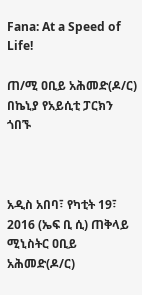Fana: At a Speed of Life!

ጠ/ሚ ዐቢይ አሕመድ(ዶ/ር) በኬኒያ የአይሲቲ ፓርክን ጎበኙ



አዲስ አበባ፣ የካቲት 19፣ 2016 (ኤፍ ቢ ሲ) ጠቅላይ ሚኒስትር ዐቢይ አሕመድ(ዶ/ር)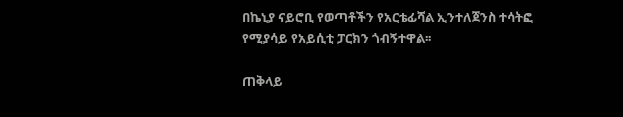በኬኒያ ናይሮቢ የወጣቶችን የአርቴፊሻል ኢንተለጀንስ ተሳትፎ የሚያሳይ የአይሲቲ ፓርክን ጎብኝተዋል፡፡

ጠቅላይ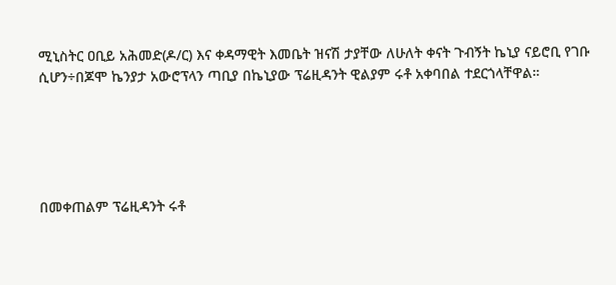ሚኒስትር ዐቢይ አሕመድ(ዶ/ር) እና ቀዳማዊት እመቤት ዝናሽ ታያቸው ለሁለት ቀናት ጉብኝት ኬኒያ ናይሮቢ የገቡ ሲሆን÷በጆሞ ኬንያታ አውሮፕላን ጣቢያ በኬኒያው ፕሬዚዳንት ዊልያም ሩቶ አቀባበል ተደርጎላቸዋል።





በመቀጠልም ፕሬዚዳንት ሩቶ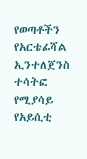የወጣቶችን የአርቴፊሻል ኢንተለጀንስ ተሳትፎ የሚያሳይ የአይሲቲ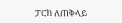ፓርክ ለጠቅላይ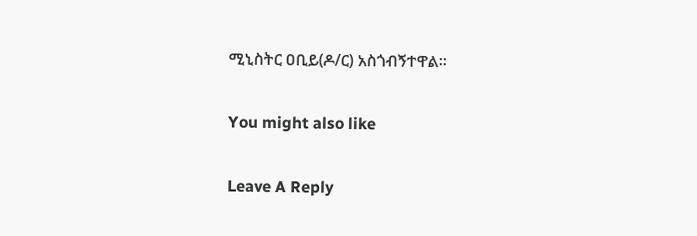ሚኒስትር ዐቢይ(ዶ/ር) አስጎብኝተዋል።

You might also like

Leave A Reply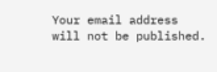Your email address will not be published.